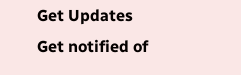Get Updates
Get notified of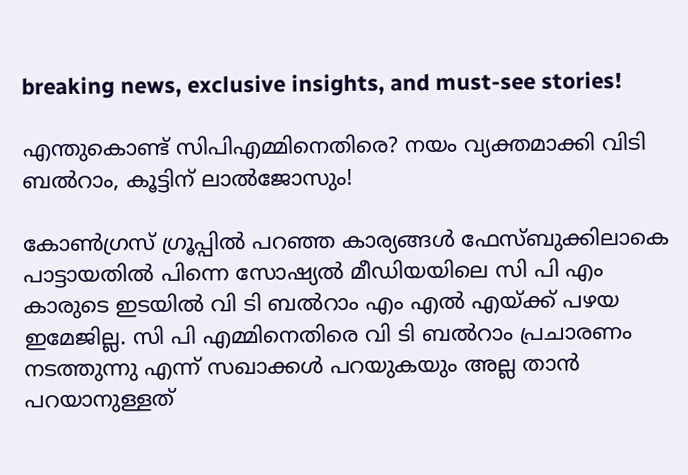breaking news, exclusive insights, and must-see stories!

എന്തുകൊണ്ട് സിപിഎമ്മിനെതിരെ? നയം വ്യക്തമാക്കി വിടി ബല്‍റാം, കൂട്ടിന് ലാല്‍ജോസും!

കോണ്‍ഗ്രസ് ഗ്രൂപ്പില്‍ പറഞ്ഞ കാര്യങ്ങള്‍ ഫേസ്ബുക്കിലാകെ പാട്ടായതില്‍ പിന്നെ സോഷ്യല്‍ മീഡിയയിലെ സി പി എം കാരുടെ ഇടയില്‍ വി ടി ബല്‍റാം എം എല്‍ എയ്ക്ക് പഴയ ഇമേജില്ല. സി പി എമ്മിനെതിരെ വി ടി ബല്‍റാം പ്രചാരണം നടത്തുന്നു എന്ന് സഖാക്കള്‍ പറയുകയും അല്ല താന്‍ പറയാനുള്ളത്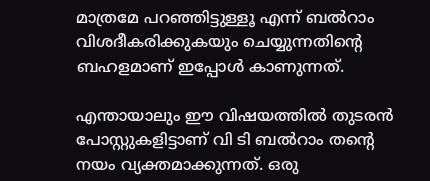മാത്രമേ പറഞ്ഞിട്ടുള്ളൂ എന്ന് ബല്‍റാം വിശദീകരിക്കുകയും ചെയ്യുന്നതിന്റെ ബഹളമാണ് ഇപ്പോള്‍ കാണുന്നത്.

എന്തായാലും ഈ വിഷയത്തില്‍ തുടരന്‍ പോസ്റ്റുകളിട്ടാണ് വി ടി ബല്‍റാം തന്റെ നയം വ്യക്തമാക്കുന്നത്. ഒരു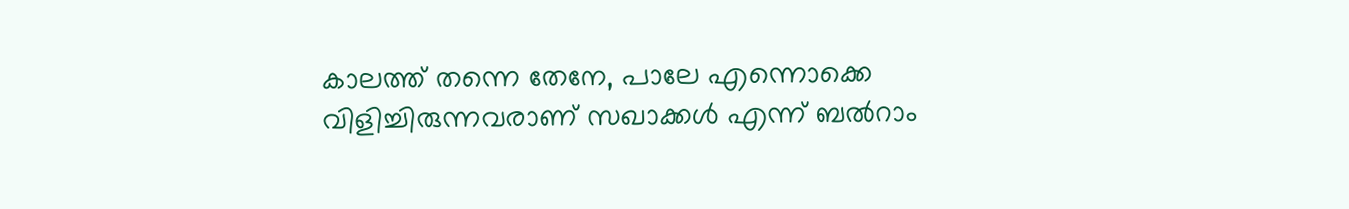കാലത്ത് തന്നെ തേനേ, പാലേ എന്നൊക്കെ വിളിച്ചിരുന്നവരാണ് സഖാക്കള്‍ എന്ന് ബല്‍റാം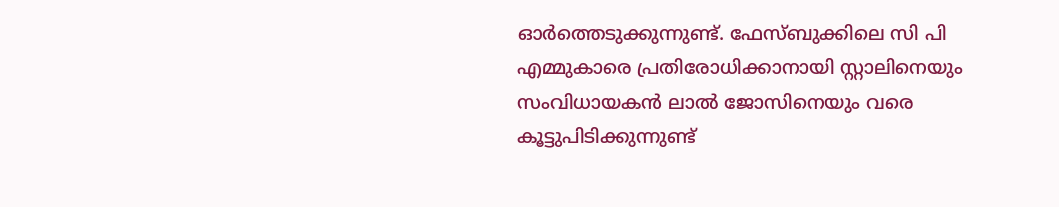ഓര്‍ത്തെടുക്കുന്നുണ്ട്. ഫേസ്ബുക്കിലെ സി പി എമ്മുകാരെ പ്രതിരോധിക്കാനായി സ്റ്റാലിനെയും സംവിധായകന്‍ ലാല്‍ ജോസിനെയും വരെ കൂട്ടുപിടിക്കുന്നുണ്ട്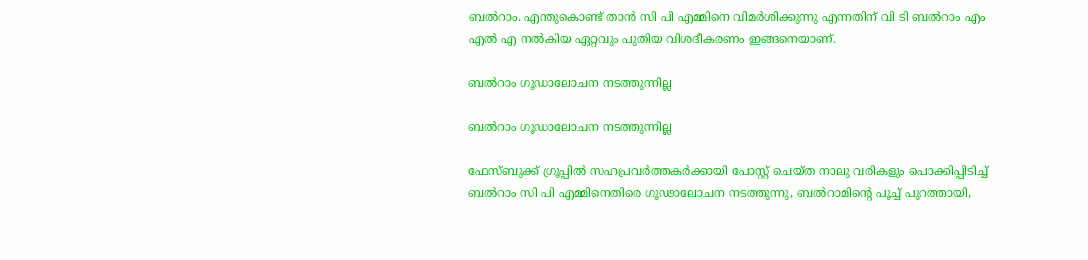ബല്‍റാം. എന്തുകൊണ്ട് താന്‍ സി പി എമ്മിനെ വിമര്‍ശിക്കുന്നു എന്നതിന് വി ടി ബല്‍റാം എം എല്‍ എ നല്‍കിയ ഏറ്റവും പുതിയ വിശദീകരണം ഇങ്ങനെയാണ്.

ബല്‍റാം ഗൂഡാലോചന നടത്തുന്നില്ല

ബല്‍റാം ഗൂഡാലോചന നടത്തുന്നില്ല

ഫേസ്ബുക്ക് ഗ്രൂപ്പില്‍ സഹപ്രവര്‍ത്തകര്‍ക്കായി പോസ്റ്റ് ചെയ്ത നാലു വരികളും പൊക്കിപ്പിടിച്ച് ബല്‍റാം സി പി എമ്മിനെതിരെ ഗൂഢാലോചന നടത്തുന്നു, ബല്‍റാമിന്റെ പൂച്ച് പുറത്തായി,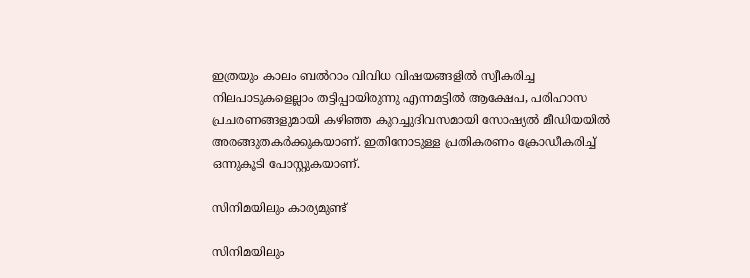ഇത്രയും കാലം ബല്‍റാം വിവിധ വിഷയങ്ങളില്‍ സ്വീകരിച്ച നിലപാടുകളെല്ലാം തട്ടിപ്പായിരുന്നു എന്നമട്ടില്‍ ആക്ഷേപ, പരിഹാസ പ്രചരണങ്ങളുമായി കഴിഞ്ഞ കുറച്ചുദിവസമായി സോഷ്യല്‍ മീഡിയയില്‍ അരങ്ങുതകര്‍ക്കുകയാണ്. ഇതിനോടുള്ള പ്രതികരണം ക്രോഡീകരിച്ച് ഒന്നുകൂടി പോസ്റ്റുകയാണ്.

സിനിമയിലും കാര്യമുണ്ട്

സിനിമയിലും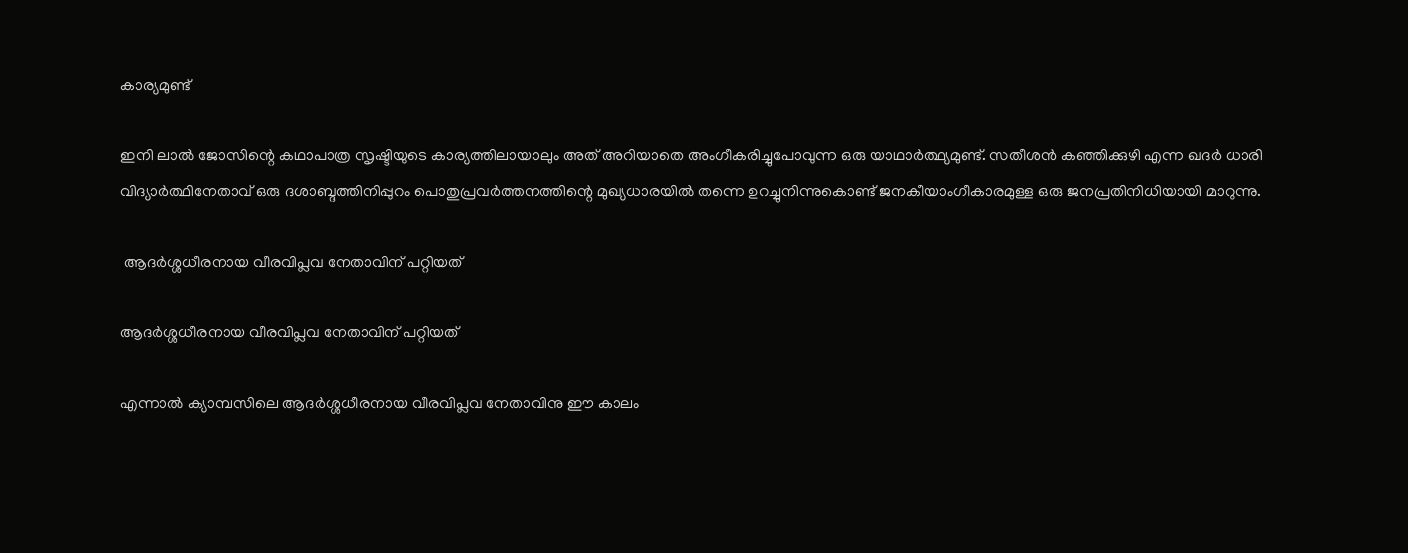കാര്യമുണ്ട്

ഇനി ലാല്‍ ജോസിന്റെ കഥാപാത്ര സൃഷ്ടിയുടെ കാര്യത്തിലായാലും അത് അറിയാതെ അംഗീകരിച്ചുപോവുന്ന ഒരു യാഥാര്‍ത്ഥ്യമുണ്ട്. സതീശന്‍ കഞ്ഞിക്കുഴി എന്ന ഖദര്‍ ധാരി വിദ്യാര്‍ത്ഥിനേതാവ് ഒരു ദശാബ്ദത്തിനിപ്പുറം പൊതുപ്രവര്‍ത്തനത്തിന്റെ മുഖ്യധാരയില്‍ തന്നെ ഉറച്ചുനിന്നുകൊണ്ട് ജനകീയാംഗീകാരമുള്ള ഒരു ജനപ്രതിനിധിയായി മാറുന്നു.

 ആദര്‍ശ്ശധീരനായ വീരവിപ്ലവ നേതാവിന് പറ്റിയത്

ആദര്‍ശ്ശധീരനായ വീരവിപ്ലവ നേതാവിന് പറ്റിയത്

എന്നാല്‍ ക്യാമ്പസിലെ ആദര്‍ശ്ശധീരനായ വീരവിപ്ലവ നേതാവിനു ഈ കാലം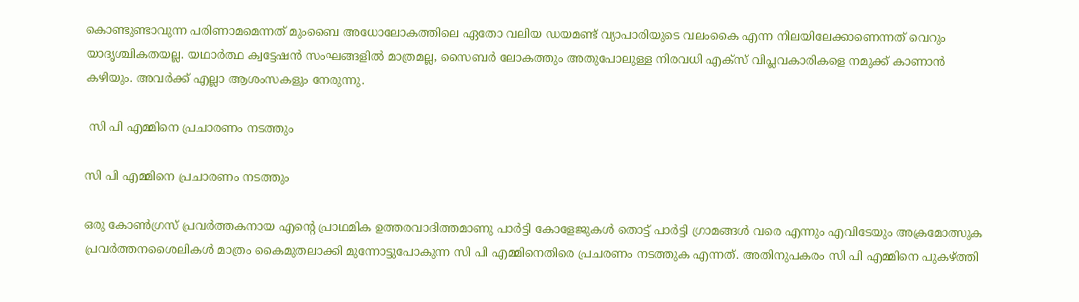കൊണ്ടുണ്ടാവുന്ന പരിണാമമെന്നത് മുംബൈ അധോലോകത്തിലെ ഏതോ വലിയ ഡയമണ്ട് വ്യാപാരിയുടെ വലംകൈ എന്ന നിലയിലേക്കാണെന്നത് വെറും യാദൃശ്ചികതയല്ല. യഥാര്‍ത്ഥ ക്വട്ടേഷന്‍ സംഘങ്ങളില്‍ മാത്രമല്ല, സൈബര്‍ ലോകത്തും അതുപോലുള്ള നിരവധി എക്‌സ് വിപ്ലവകാരികളെ നമുക്ക് കാണാന്‍ കഴിയും. അവര്‍ക്ക് എല്ലാ ആശംസകളും നേരുന്നു.

 സി പി എമ്മിനെ പ്രചാരണം നടത്തും

സി പി എമ്മിനെ പ്രചാരണം നടത്തും

ഒരു കോണ്‍ഗ്രസ് പ്രവര്‍ത്തകനായ എന്റെ പ്രാഥമിക ഉത്തരവാദിത്തമാണു പാര്‍ട്ടി കോളേജുകള്‍ തൊട്ട് പാര്‍ട്ടി ഗ്രാമങ്ങള്‍ വരെ എന്നും എവിടേയും അക്രമോത്സുക പ്രവര്‍ത്തനശൈലികള്‍ മാത്രം കൈമുതലാക്കി മുന്നോട്ടുപോകുന്ന സി പി എമ്മിനെതിരെ പ്രചരണം നടത്തുക എന്നത്. അതിനുപകരം സി പി എമ്മിനെ പുകഴ്ത്തി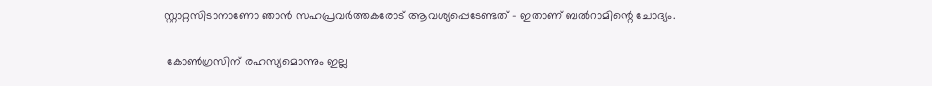സ്റ്റാറ്റസിടാനാണോ ഞാന്‍ സഹപ്രവര്‍ത്തകരോട് ആവശ്യപ്പെടേണ്ടത് - ഇതാണ് ബല്‍റാമിന്റെ ചോദ്യം.

 കോണ്‍ഗ്രസിന് രഹസ്യമൊന്നും ഇല്ല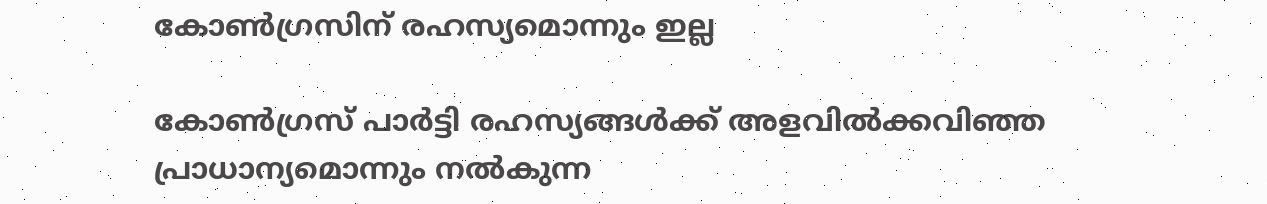കോണ്‍ഗ്രസിന് രഹസ്യമൊന്നും ഇല്ല

കോണ്‍ഗ്രസ് പാര്‍ട്ടി രഹസ്യങ്ങള്‍ക്ക് അളവില്‍ക്കവിഞ്ഞ പ്രാധാന്യമൊന്നും നല്‍കുന്ന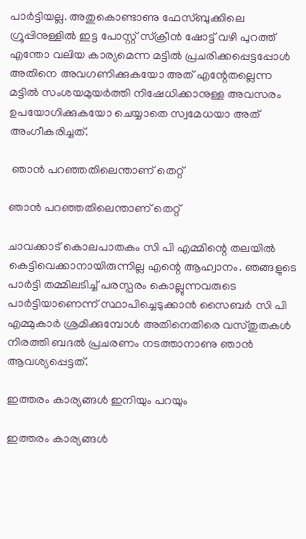പാര്‍ട്ടിയല്ല. അതുകൊണ്ടാണു ഫേസ്ബുക്കിലെ ഗ്രൂപ്പിനുള്ളില്‍ ഇട്ട പോസ്റ്റ് സ്‌ക്രീന്‍ ഷോട്ട് വഴി പുറത്ത് എന്തോ വലിയ കാര്യമെന്ന മട്ടില്‍ പ്രചരിക്കപ്പെട്ടപ്പോള്‍ അതിനെ അവഗണിക്കുകയോ അത് എന്റേതല്ലെന്ന മട്ടില്‍ സംശയമുയര്‍ത്തി നിഷേധിക്കാനുള്ള അവസരം ഉപയോഗിക്കുകയോ ചെയ്യാതെ സ്വമേധയാ അത് അംഗീകരിച്ചത്.

 ഞാന്‍ പറഞ്ഞതിലെന്താണ് തെറ്റ്

ഞാന്‍ പറഞ്ഞതിലെന്താണ് തെറ്റ്

ചാവക്കാട് കൊലപാതകം സി പി എമ്മിന്റെ തലയില്‍ കെട്ടിവെക്കാനായിരുന്നില്ല എന്റെ ആഹ്വാനം. ഞങ്ങളുടെ പാര്‍ട്ടി തമ്മിലടിച്ച് പരസ്പരം കൊല്ലുന്നവരുടെ പാര്‍ട്ടിയാണെന്ന് സ്ഥാപിച്ചെടുക്കാന്‍ സൈബര്‍ സി പി എമ്മുകാര്‍ ശ്രമിക്കുമ്പോള്‍ അതിനെതിരെ വസ്തുതകള്‍ നിരത്തി ബദല്‍ പ്രചരണം നടത്താനാണു ഞാന്‍ ആവശ്യപ്പെട്ടത്.

ഇത്തരം കാര്യങ്ങള്‍ ഇനിയും പറയും

ഇത്തരം കാര്യങ്ങള്‍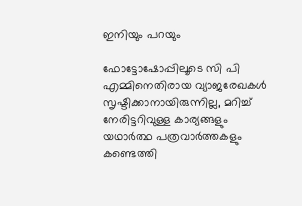ഇനിയും പറയും

ഫോട്ടോഷോപ്പിലൂടെ സി പി എമ്മിനെതിരായ വ്യാജരേഖകള്‍ സൃഷ്ടിക്കാനായിരുന്നില്ല, മറിച്ച് നേരിട്ടറിവുള്ള കാര്യങ്ങളും യഥാര്‍ത്ഥ പത്രവാര്‍ത്തകളും കണ്ടെത്തി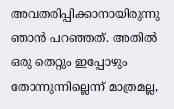അവതരിപ്പിക്കാനായിരുന്നു ഞാന്‍ പറഞ്ഞത്. അതില്‍ ഒരു തെറ്റും ഇപ്പോഴും തോന്നുന്നില്ലെന്ന് മാത്രമല്ല,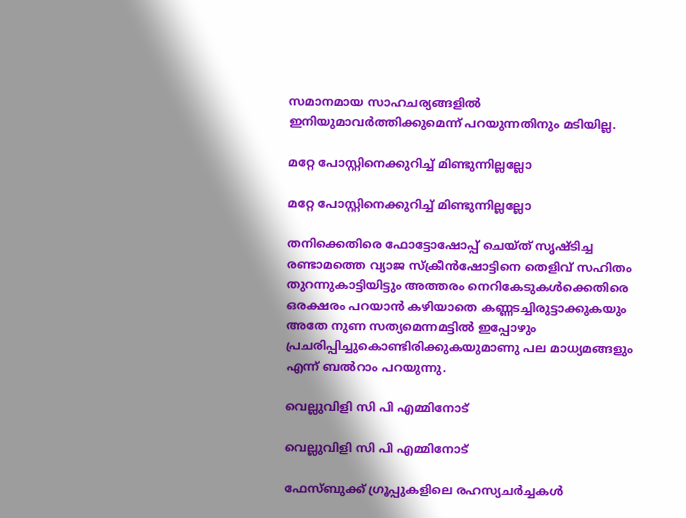സമാനമായ സാഹചര്യങ്ങളില്‍ ഇനിയുമാവര്‍ത്തിക്കുമെന്ന് പറയുന്നതിനും മടിയില്ല.

മറ്റേ പോസ്റ്റിനെക്കുറിച്ച് മിണ്ടുന്നില്ലല്ലോ

മറ്റേ പോസ്റ്റിനെക്കുറിച്ച് മിണ്ടുന്നില്ലല്ലോ

തനിക്കെതിരെ ഫോട്ടോഷോപ്പ് ചെയ്ത് സൃഷ്ടിച്ച രണ്ടാമത്തെ വ്യാജ സ്‌ക്രീന്‍ഷോട്ടിനെ തെളിവ് സഹിതം തുറന്നുകാട്ടിയിട്ടും അത്തരം നെറികേടുകള്‍ക്കെതിരെ ഒരക്ഷരം പറയാന്‍ കഴിയാതെ കണ്ണടച്ചിരുട്ടാക്കുകയും അതേ നുണ സത്യമെന്നമട്ടില്‍ ഇപ്പോഴും പ്രചരിപ്പിച്ചുകൊണ്ടിരിക്കുകയുമാണു പല മാധ്യമങ്ങളും എന്ന് ബല്‍റാം പറയുന്നു.

വെല്ലുവിളി സി പി എമ്മിനോട്

വെല്ലുവിളി സി പി എമ്മിനോട്

ഫേസ്ബുക്ക് ഗ്രൂപ്പുകളിലെ രഹസ്യചര്‍ച്ചകള്‍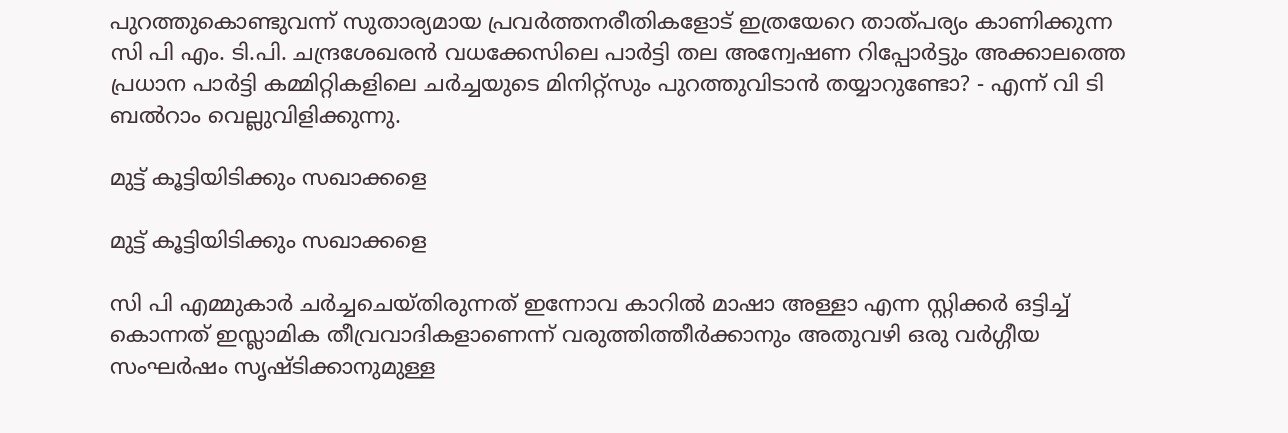പുറത്തുകൊണ്ടുവന്ന് സുതാര്യമായ പ്രവര്‍ത്തനരീതികളോട് ഇത്രയേറെ താത്പര്യം കാണിക്കുന്ന സി പി എം. ടി.പി. ചന്ദ്രശേഖരന്‍ വധക്കേസിലെ പാര്‍ട്ടി തല അന്വേഷണ റിപ്പോര്‍ട്ടും അക്കാലത്തെ പ്രധാന പാര്‍ട്ടി കമ്മിറ്റികളിലെ ചര്‍ച്ചയുടെ മിനിറ്റ്‌സും പുറത്തുവിടാന്‍ തയ്യാറുണ്ടോ? - എന്ന് വി ടി ബല്‍റാം വെല്ലുവിളിക്കുന്നു.

മുട്ട് കൂട്ടിയിടിക്കും സഖാക്കളെ

മുട്ട് കൂട്ടിയിടിക്കും സഖാക്കളെ

സി പി എമ്മുകാര്‍ ചര്‍ച്ചചെയ്തിരുന്നത് ഇന്നോവ കാറില്‍ മാഷാ അള്ളാ എന്ന സ്റ്റിക്കര്‍ ഒട്ടിച്ച് കൊന്നത് ഇസ്ലാമിക തീവ്രവാദികളാണെന്ന് വരുത്തിത്തീര്‍ക്കാനും അതുവഴി ഒരു വര്‍ഗ്ഗീയ സംഘര്‍ഷം സൃഷ്ടിക്കാനുമുള്ള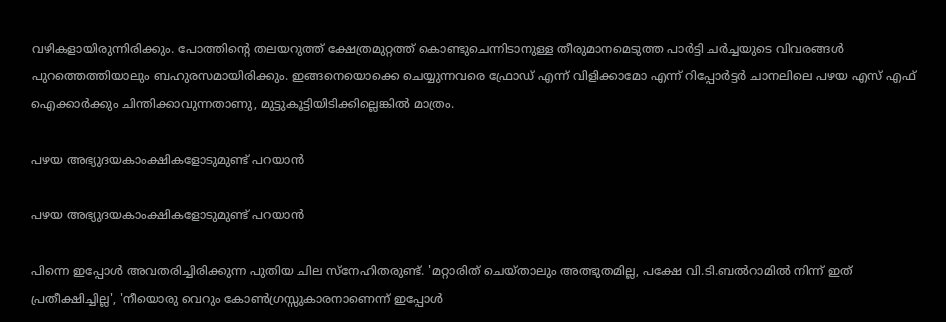വഴികളായിരുന്നിരിക്കും. പോത്തിന്റെ തലയറുത്ത് ക്ഷേത്രമുറ്റത്ത് കൊണ്ടുചെന്നിടാനുള്ള തീരുമാനമെടുത്ത പാര്‍ട്ടി ചര്‍ച്ചയുടെ വിവരങ്ങള്‍ പുറത്തെത്തിയാലും ബഹുരസമായിരിക്കും. ഇങ്ങനെയൊക്കെ ചെയ്യുന്നവരെ ഫ്രോഡ് എന്ന് വിളിക്കാമോ എന്ന് റിപ്പോര്‍ട്ടര്‍ ചാനലിലെ പഴയ എസ് എഫ് ഐക്കാര്‍ക്കും ചിന്തിക്കാവുന്നതാണു, മുട്ടുകൂട്ടിയിടിക്കില്ലെങ്കില്‍ മാത്രം.

പഴയ അഭ്യുദയകാംക്ഷികളോടുമുണ്ട് പറയാന്‍

പഴയ അഭ്യുദയകാംക്ഷികളോടുമുണ്ട് പറയാന്‍

പിന്നെ ഇപ്പോള്‍ അവതരിച്ചിരിക്കുന്ന പുതിയ ചില സ്‌നേഹിതരുണ്ട്. 'മറ്റാരിത് ചെയ്താലും അത്ഭുതമില്ല, പക്ഷേ വി.ടി.ബല്‍റാമില്‍ നിന്ന് ഇത് പ്രതീക്ഷിച്ചില്ല', 'നീയൊരു വെറും കോണ്‍ഗ്രസ്സുകാരനാണെന്ന് ഇപ്പോള്‍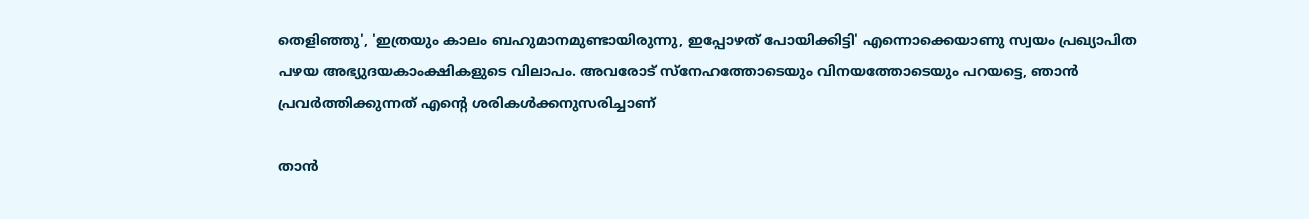തെളിഞ്ഞു', 'ഇത്രയും കാലം ബഹുമാനമുണ്ടായിരുന്നു, ഇപ്പോഴത് പോയിക്കിട്ടി' എന്നൊക്കെയാണു സ്വയം പ്രഖ്യാപിത പഴയ അഭ്യുദയകാംക്ഷികളുടെ വിലാപം. അവരോട് സ്‌നേഹത്തോടെയും വിനയത്തോടെയും പറയട്ടെ, ഞാന്‍ പ്രവര്‍ത്തിക്കുന്നത് എന്റെ ശരികള്‍ക്കനുസരിച്ചാണ്

താന്‍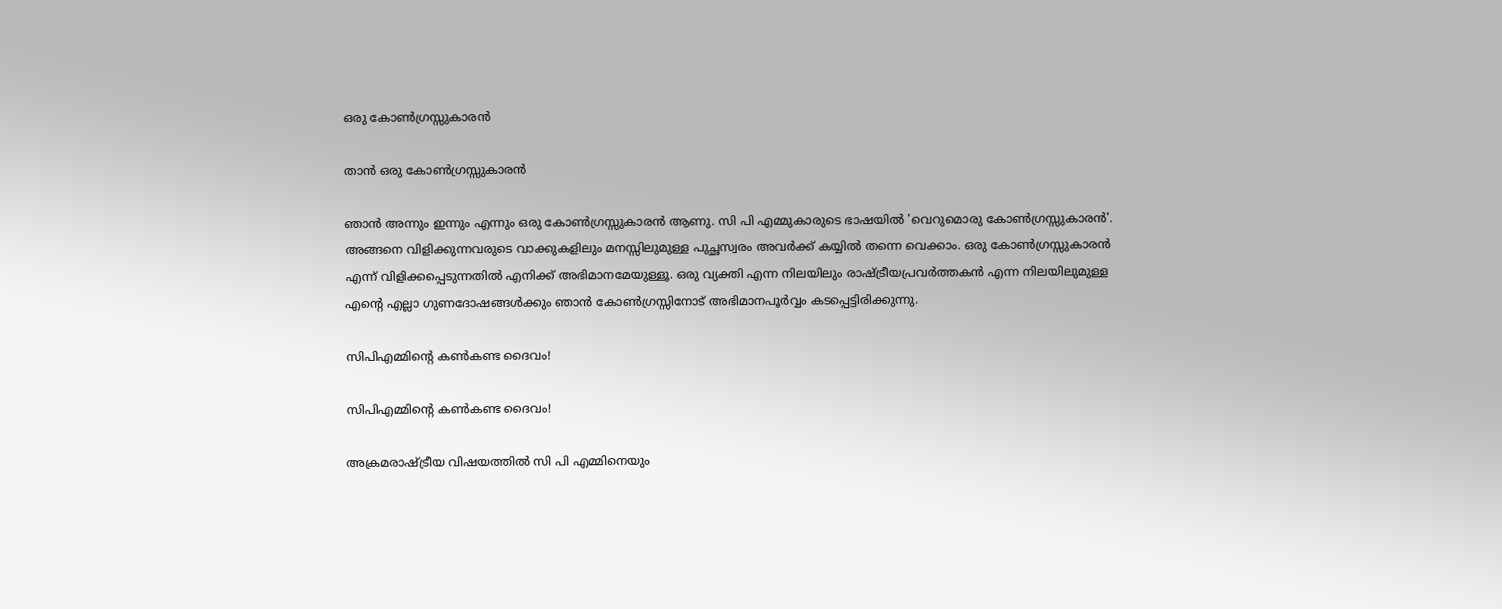ഒരു കോണ്‍ഗ്രസ്സുകാരന്‍

താന്‍ ഒരു കോണ്‍ഗ്രസ്സുകാരന്‍

ഞാന്‍ അന്നും ഇന്നും എന്നും ഒരു കോണ്‍ഗ്രസ്സുകാരന്‍ ആണു. സി പി എമ്മുകാരുടെ ഭാഷയില്‍ 'വെറുമൊരു കോണ്‍ഗ്രസ്സുകാരന്‍'. അങ്ങനെ വിളിക്കുന്നവരുടെ വാക്കുകളിലും മനസ്സിലുമുള്ള പുച്ഛസ്വരം അവര്‍ക്ക് കയ്യില്‍ തന്നെ വെക്കാം. ഒരു കോണ്‍ഗ്രസ്സുകാരന്‍ എന്ന് വിളിക്കപ്പെടുന്നതില്‍ എനിക്ക് അഭിമാനമേയുള്ളൂ. ഒരു വ്യക്തി എന്ന നിലയിലും രാഷ്ട്രീയപ്രവര്‍ത്തകന്‍ എന്ന നിലയിലുമുള്ള എന്റെ എല്ലാ ഗുണദോഷങ്ങള്‍ക്കും ഞാന്‍ കോണ്‍ഗ്രസ്സിനോട് അഭിമാനപൂര്‍വ്വം കടപ്പെട്ടിരിക്കുന്നു.

സിപിഎമ്മിന്റെ കണ്‍കണ്ട ദൈവം!

സിപിഎമ്മിന്റെ കണ്‍കണ്ട ദൈവം!

അക്രമരാഷ്ട്രീയ വിഷയത്തില്‍ സി പി എമ്മിനെയും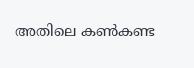അതിലെ കണ്‍കണ്ട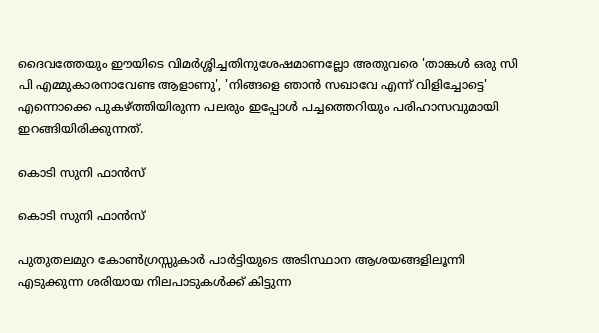ദൈവത്തേയും ഈയിടെ വിമര്‍ശ്ശിച്ചതിനുശേഷമാണല്ലോ അതുവരെ 'താങ്കള്‍ ഒരു സി പി എമ്മുകാരനാവേണ്ട ആളാണു', 'നിങ്ങളെ ഞാന്‍ സഖാവേ എന്ന് വിളിച്ചോട്ടെ' എന്നൊക്കെ പുകഴ്ത്തിയിരുന്ന പലരും ഇപ്പോള്‍ പച്ചത്തെറിയും പരിഹാസവുമായി ഇറങ്ങിയിരിക്കുന്നത്.

കൊടി സുനി ഫാന്‍സ്

കൊടി സുനി ഫാന്‍സ്

പുതുതലമുറ കോണ്‍ഗ്രസ്സുകാര്‍ പാര്‍ട്ടിയുടെ അടിസ്ഥാന ആശയങ്ങളിലൂന്നി എടുക്കുന്ന ശരിയായ നിലപാടുകള്‍ക്ക് കിട്ടുന്ന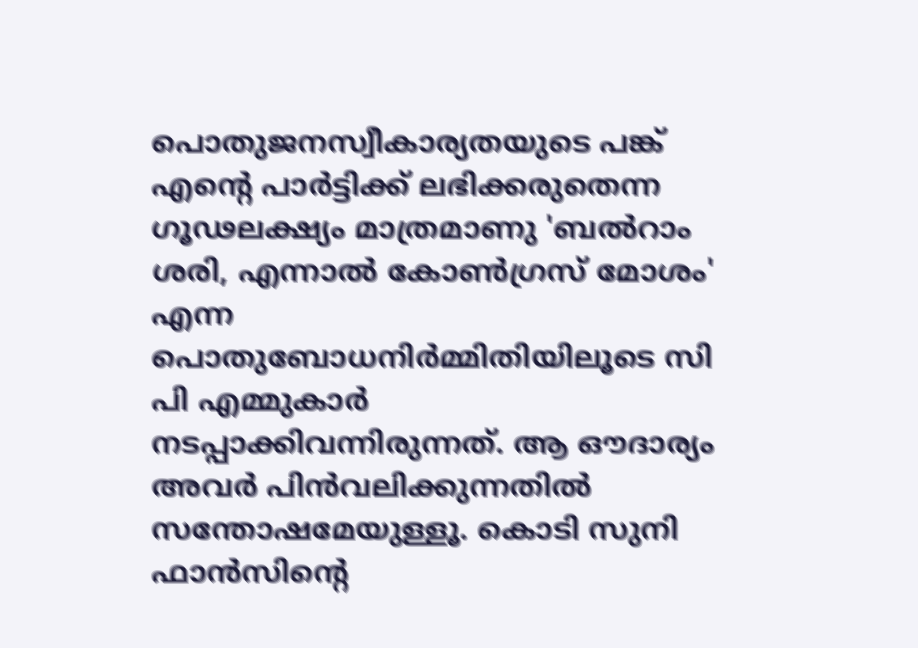പൊതുജനസ്വീകാര്യതയുടെ പങ്ക് എന്റെ പാര്‍ട്ടിക്ക് ലഭിക്കരുതെന്ന ഗൂഢലക്ഷ്യം മാത്രമാണു 'ബല്‍റാം ശരി, എന്നാല്‍ കോണ്‍ഗ്രസ് മോശം' എന്ന പൊതുബോധനിര്‍മ്മിതിയിലൂടെ സി പി എമ്മുകാര്‍ നടപ്പാക്കിവന്നിരുന്നത്. ആ ഔദാര്യം അവര്‍ പിന്‍വലിക്കുന്നതില്‍ സന്തോഷമേയുള്ളൂ. കൊടി സുനി ഫാന്‍സിന്റെ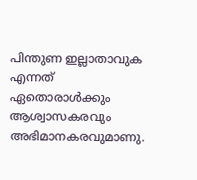പിന്തുണ ഇല്ലാതാവുക എന്നത് ഏതൊരാള്‍ക്കും ആശ്വാസകരവും അഭിമാനകരവുമാണു.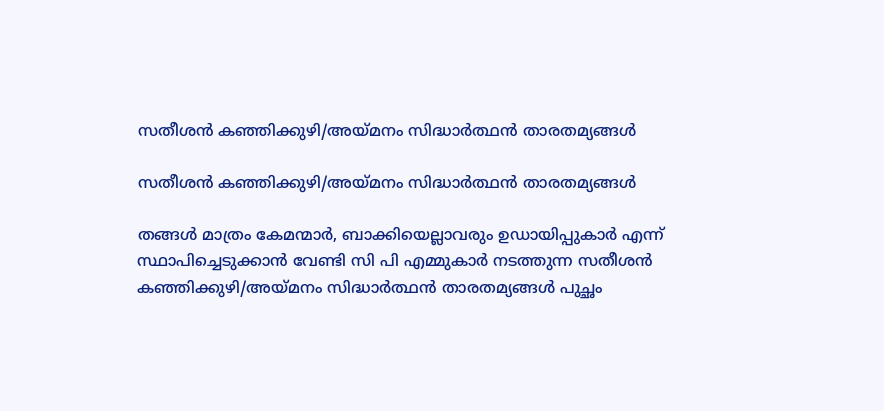സതീശന്‍ കഞ്ഞിക്കുഴി/അയ്മനം സിദ്ധാര്‍ത്ഥന്‍ താരതമ്യങ്ങള്‍

സതീശന്‍ കഞ്ഞിക്കുഴി/അയ്മനം സിദ്ധാര്‍ത്ഥന്‍ താരതമ്യങ്ങള്‍

തങ്ങള്‍ മാത്രം കേമന്മാര്‍, ബാക്കിയെല്ലാവരും ഉഡായിപ്പുകാര്‍ എന്ന് സ്ഥാപിച്ചെടുക്കാന്‍ വേണ്ടി സി പി എമ്മുകാര്‍ നടത്തുന്ന സതീശന്‍ കഞ്ഞിക്കുഴി/അയ്മനം സിദ്ധാര്‍ത്ഥന്‍ താരതമ്യങ്ങള്‍ പുച്ഛം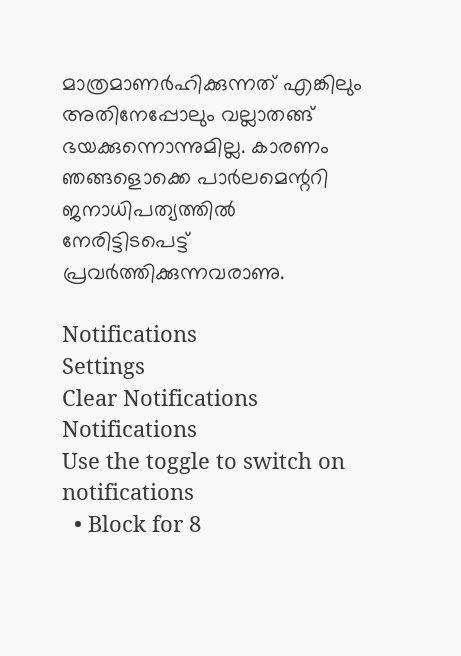മാത്രമാണര്‍ഹിക്കുന്നത് എങ്കിലും അതിനേപ്പോലും വല്ലാതങ്ങ് ഭയക്കുന്നൊന്നുമില്ല. കാരണം ഞങ്ങളൊക്കെ പാര്‍ലമെന്ററി ജനാധിപത്യത്തില്‍ നേരിട്ടിടപെട്ട് പ്രവര്‍ത്തിക്കുന്നവരാണു.

Notifications
Settings
Clear Notifications
Notifications
Use the toggle to switch on notifications
  • Block for 8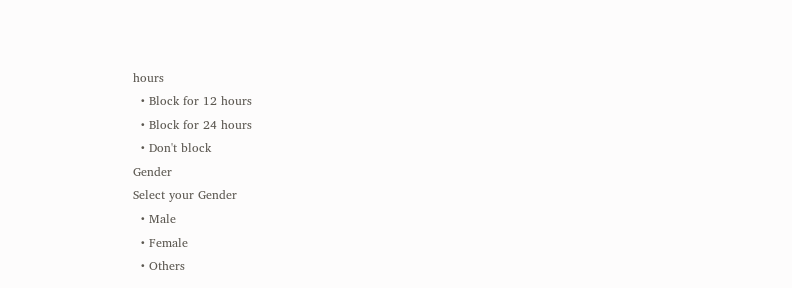hours
  • Block for 12 hours
  • Block for 24 hours
  • Don't block
Gender
Select your Gender
  • Male
  • Female
  • Others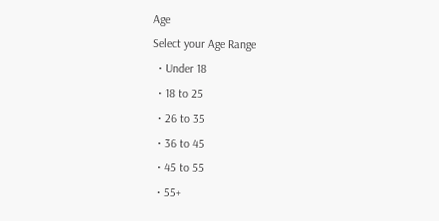Age
Select your Age Range
  • Under 18
  • 18 to 25
  • 26 to 35
  • 36 to 45
  • 45 to 55
  • 55+